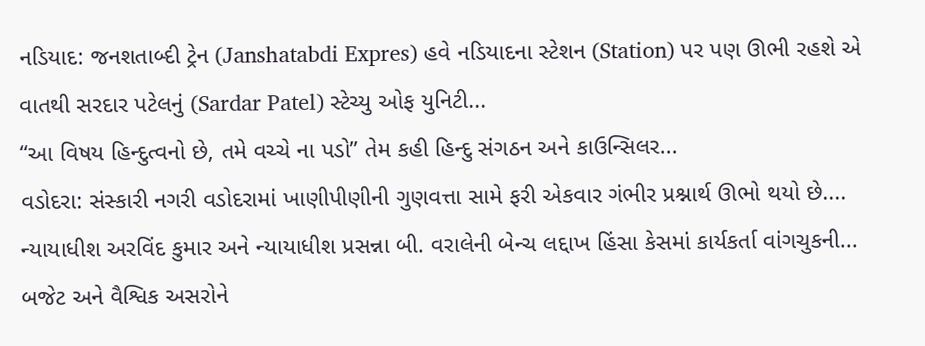નડિયાદ: જનશતાબ્દી ટ્રેન (Janshatabdi Expres) હવે નડિયાદના સ્ટેશન (Station) પર પણ ઊભી રહશે એ વાતથી સરદાર પટેલનું (Sardar Patel) સ્ટેચ્યુ ઓફ યુનિટી...
“આ વિષય હિન્દુત્વનો છે, તમે વચ્ચે ના પડો” તેમ કહી હિન્દુ સંગઠન અને કાઉન્સિલર...
વડોદરા: સંસ્કારી નગરી વડોદરામાં ખાણીપીણીની ગુણવત્તા સામે ફરી એકવાર ગંભીર પ્રશ્નાર્થ ઊભો થયો છે....
ન્યાયાધીશ અરવિંદ કુમાર અને ન્યાયાધીશ પ્રસન્ના બી. વરાલેની બેન્ચ લદ્દાખ હિંસા કેસમાં કાર્યકર્તા વાંગચુકની...
બજેટ અને વૈશ્વિક અસરોને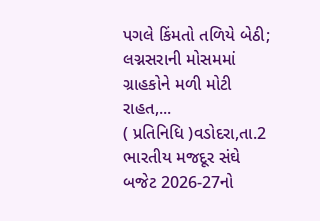પગલે કિંમતો તળિયે બેઠી; લગ્નસરાની મોસમમાં ગ્રાહકોને મળી મોટી રાહત,...
( પ્રતિનિધિ )વડોદરા,તા.2 ભારતીય મજદૂર સંઘે બજેટ 2026-27નો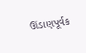ઊંડાણપૂર્વક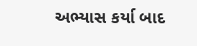અભ્યાસ કર્યા બાદ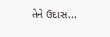તેને ઉદાસ...